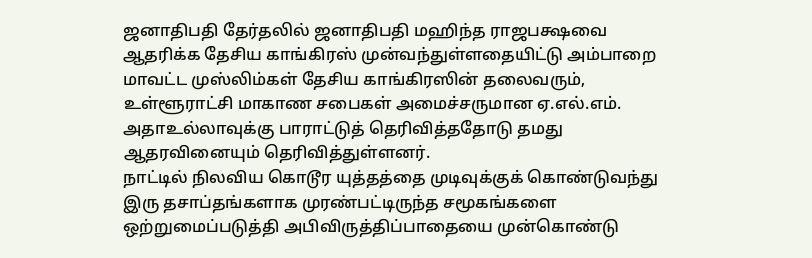ஜனாதிபதி தேர்தலில் ஜனாதிபதி மஹிந்த ராஜபக்ஷவை ஆதரிக்க தேசிய காங்கிரஸ் முன்வந்துள்ளதையிட்டு அம்பாறை மாவட்ட முஸ்லிம்கள் தேசிய காங்கிரஸின் தலைவரும், உள்ளூராட்சி மாகாண சபைகள் அமைச்சருமான ஏ.எல்.எம். அதாஉல்லாவுக்கு பாராட்டுத் தெரிவித்ததோடு தமது ஆதரவினையும் தெரிவித்துள்ளனர்.
நாட்டில் நிலவிய கொடூர யுத்தத்தை முடிவுக்குக் கொண்டுவந்து இரு தசாப்தங்களாக முரண்பட்டிருந்த சமூகங்களை ஒற்றுமைப்படுத்தி அபிவிருத்திப்பாதையை முன்கொண்டு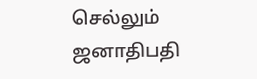செல்லும் ஜனாதிபதி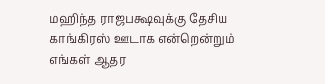மஹிந்த ராஜபக்ஷவுக்கு தேசிய காங்கிரஸ் ஊடாக என்றென்றும் எங்கள் ஆதர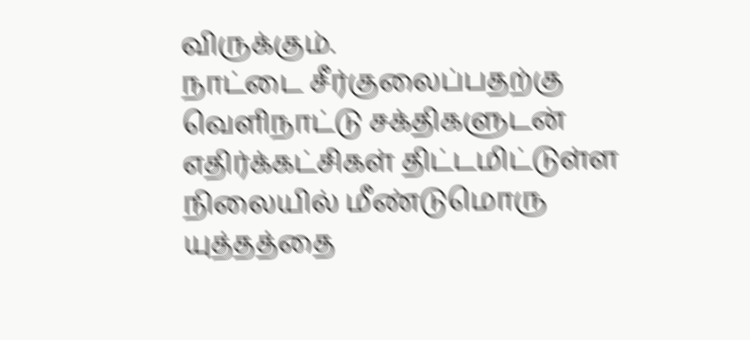விருக்கும்.
நாட்டை சீர்குலைப்பதற்கு வெளிநாட்டு சக்திகளுடன் எதிர்க்கட்சிகள் திட்டமிட்டுள்ள நிலையில் மீண்டுமொரு யுத்தத்தை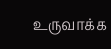உருவாக்க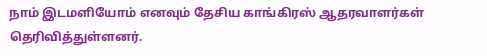நாம் இடமளியோம் எனவும் தேசிய காங்கிரஸ் ஆதரவாளர்கள் தெரிவித்துள்ளனர்.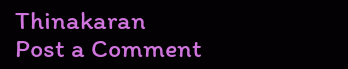Thinakaran
Post a Comment